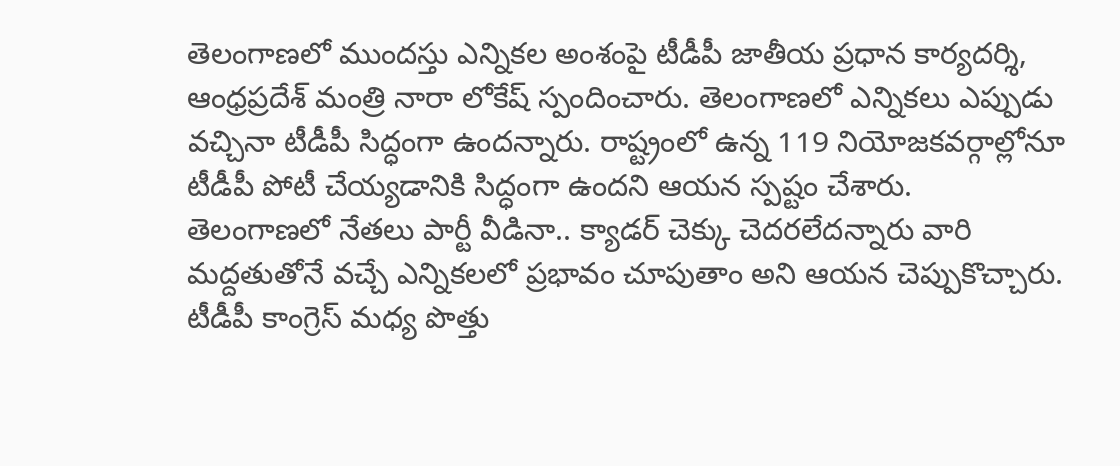తెలంగాణలో ముందస్తు ఎన్నికల అంశంపై టీడీపీ జాతీయ ప్రధాన కార్యదర్శి, ఆంధ్రప్రదేశ్ మంత్రి నారా లోకేష్ స్పందించారు. తెలంగాణలో ఎన్నికలు ఎప్పుడు వచ్చినా టీడీపీ సిద్ధంగా ఉందన్నారు. రాష్ట్రంలో ఉన్న 119 నియోజకవర్గాల్లోనూ టీడీపీ పోటీ చేయ్యడానికి సిద్ధంగా ఉందని ఆయన స్పష్టం చేశారు.
తెలంగాణలో నేతలు పార్టీ వీడినా.. క్యాడర్ చెక్కు చెదరలేదన్నారు వారి మద్దతుతోనే వచ్చే ఎన్నికలలో ప్రభావం చూపుతాం అని ఆయన చెప్పుకొచ్చారు. టీడీపీ కాంగ్రెస్ మధ్య పొత్తు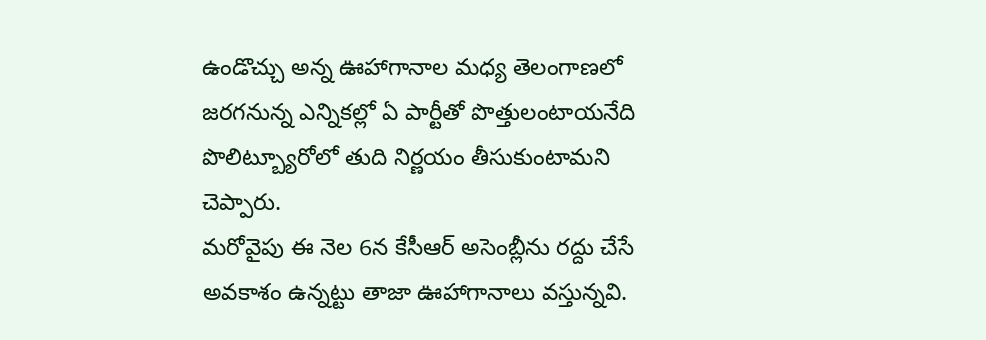ఉండొచ్చు అన్న ఊహాగానాల మధ్య తెలంగాణలో జరగనున్న ఎన్నికల్లో ఏ పార్టీతో పొత్తులంటాయనేది పొలిట్బ్యూరోలో తుది నిర్ణయం తీసుకుంటామని చెప్పారు.
మరోవైపు ఈ నెల 6న కేసీఆర్ అసెంబ్లీను రద్దు చేసే అవకాశం ఉన్నట్టు తాజా ఊహాగానాలు వస్తున్నవి.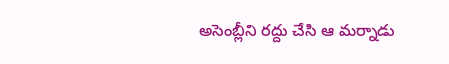అసెంబ్లీని రద్దు చేసి ఆ మర్నాడు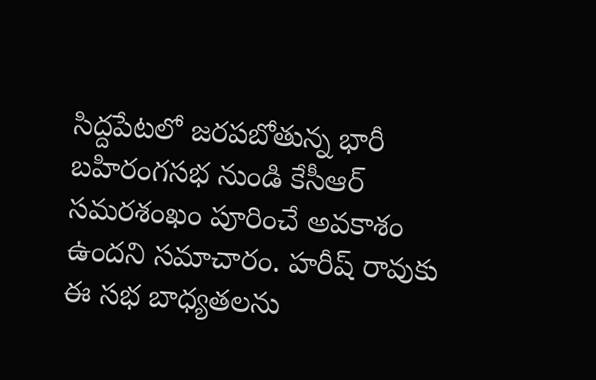సిద్దపేటలో జరపబోతున్న భారీ బహిరంగసభ నుండి కేసీఆర్ సమరశంఖం పూరించే అవకాశం ఉందని సమాచారం. హరీష్ రావుకు ఈ సభ బాధ్యతలను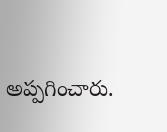అప్పగించారు.